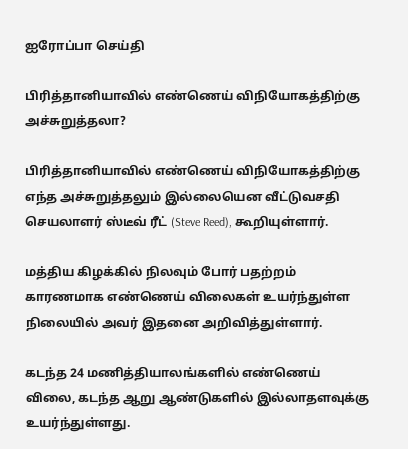ஐரோப்பா செய்தி

பிரித்தானியாவில் எண்ணெய் விநியோகத்திற்கு அச்சுறுத்தலா?

பிரித்தானியாவில் எண்ணெய் விநியோகத்திற்கு எந்த அச்சுறுத்தலும் இல்லையென வீட்டுவசதி செயலாளர் ஸ்டீவ் ரீட் (Steve Reed), கூறியுள்ளார்.

மத்திய கிழக்கில் நிலவும் போர் பதற்றம் காரணமாக எண்ணெய் விலைகள் உயர்ந்துள்ள நிலையில் அவர் இதனை அறிவித்துள்ளார்.

கடந்த 24 மணித்தியாலங்களில் எண்ணெய் விலை, கடந்த ஆறு ஆண்டுகளில் இல்லாதளவுக்கு உயர்ந்துள்ளது.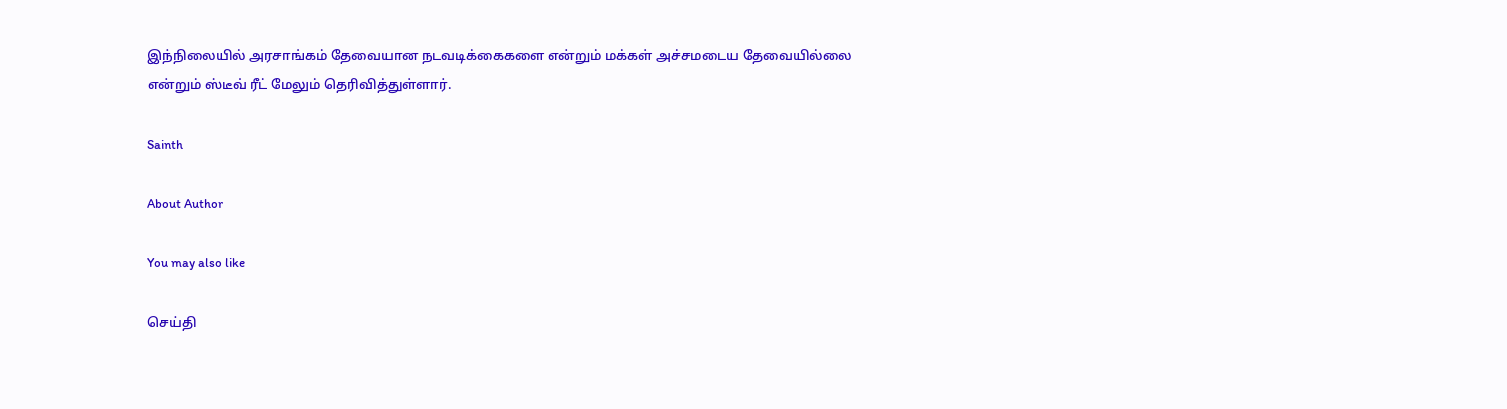இந்நிலையில் அரசாங்கம் தேவையான நடவடிக்கைகளை என்றும் மக்கள் அச்சமடைய தேவையில்லை என்றும் ஸ்டீவ் ரீட் மேலும் தெரிவித்துள்ளார்.

Sainth

About Author

You may also like

செய்தி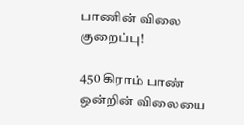பாணின் விலை குறைப்பு!

450 கிராம் பாண் ஒன்றின் விலையை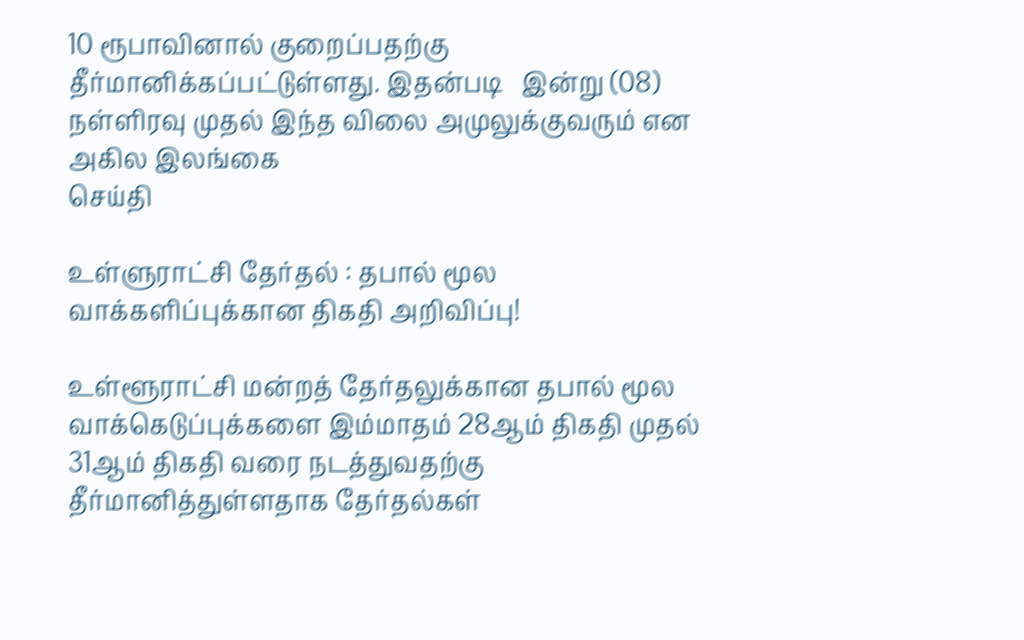10 ரூபாவினால் குறைப்பதற்கு தீர்மானிக்கப்பட்டுள்ளது. இதன்படி   இன்று (08) நள்ளிரவு முதல் இந்த விலை அமுலுக்குவரும் என அகில இலங்கை
செய்தி

உள்ளுராட்சி தேர்தல் : தபால் மூல வாக்களிப்புக்கான திகதி அறிவிப்பு!

உள்ளூராட்சி மன்றத் தேர்தலுக்கான தபால் மூல வாக்கெடுப்புக்களை இம்மாதம் 28ஆம் திகதி முதல் 31ஆம் திகதி வரை நடத்துவதற்கு தீர்மானித்துள்ளதாக தேர்தல்கள்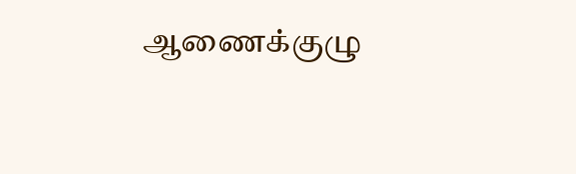ஆணைக்குழு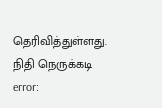தெரிவித்துள்ளது. நிதி நெருக்கடி
error: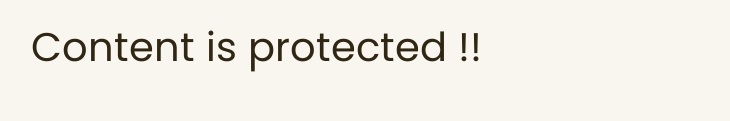Content is protected !!